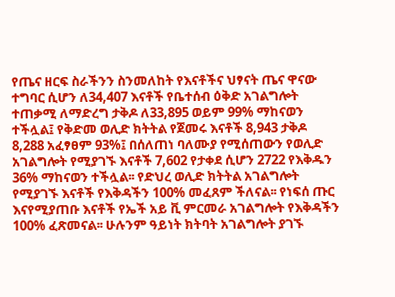የጤና ዘርፍ ስራችንን ስንመለከት የእናቶችና ህፃናት ጤና ዋናው ተግባር ሲሆን ለ34,407 እናቶች የቤተሰብ ዕቅድ አገልግሎት ተጠቃሚ ለማድረግ ታቅዶ ለ33,895 ወይም 99% ማከናወን ተችሏል፤ የቅድመ ወሊድ ክትትል የጀመሩ እናቶች 8,943 ታቅዶ 8,288 አፈፃፀም 93%፤ በሰለጠነ ባለሙያ የሚሰጠውን የወሊድ አገልግሎት የሚያገኙ እናቶች 7,602 የታቀደ ሲሆን 2722 የእቅዱን 36% ማከናወን ተችሏል፡፡ የድህረ ወሊድ ክትትል አገልግሎት የሚያገኙ እናቶች የእቅዳችን 100% መፈጸም ችለናል፡፡ የነፍሰ ጡር እናየሚያጠቡ እናቶች የኤች አይ ቪ ምርመራ አገልግሎት የእቅዳችን 100% ፈጽመናል፡፡ ሁሉንም ዓይነት ክትባት አገልግሎት ያገኙ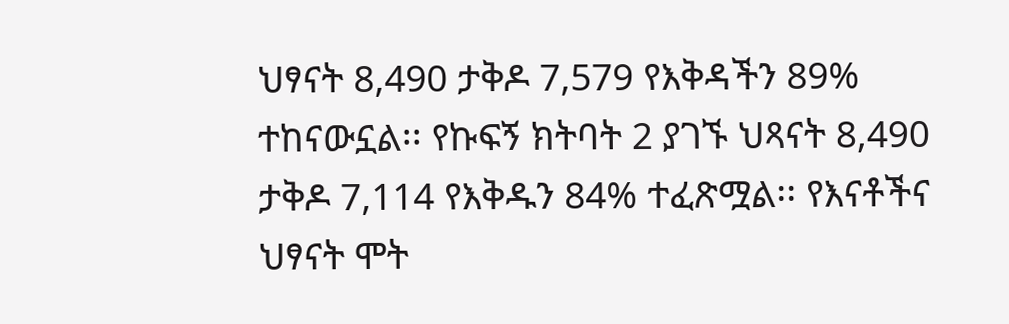ህፃናት 8,490 ታቅዶ 7,579 የእቅዳችን 89% ተከናውኗል፡፡ የኩፍኝ ክትባት 2 ያገኙ ህጻናት 8,490 ታቅዶ 7,114 የእቅዱን 84% ተፈጽሟል፡፡ የእናቶችና ህፃናት ሞት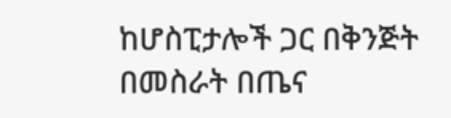ከሆስፒታሎች ጋር በቅንጅት በመስራት በጤና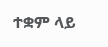ተቋም ላይ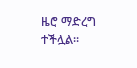ዜሮ ማድረግ ተችሏል፡፡